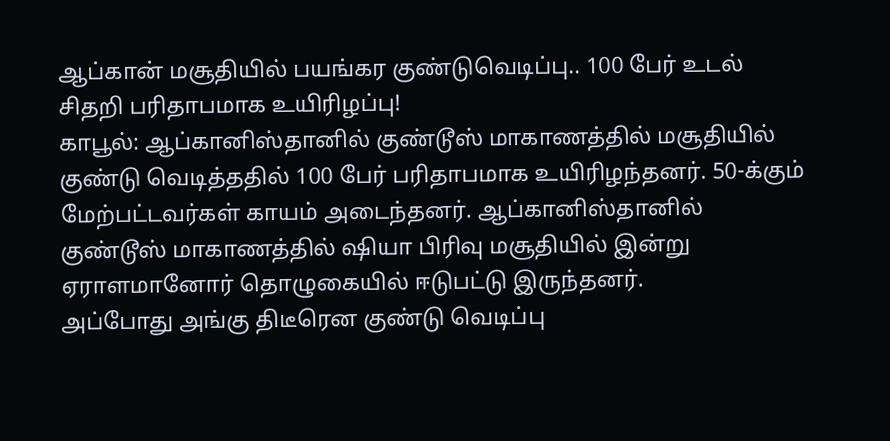ஆப்கான் மசூதியில் பயங்கர குண்டுவெடிப்பு.. 100 பேர் உடல் சிதறி பரிதாபமாக உயிரிழப்பு!
காபூல்: ஆப்கானிஸ்தானில் குண்டூஸ் மாகாணத்தில் மசூதியில் குண்டு வெடித்ததில் 100 பேர் பரிதாபமாக உயிரிழந்தனர். 50-க்கும் மேற்பட்டவர்கள் காயம் அடைந்தனர். ஆப்கானிஸ்தானில் குண்டூஸ் மாகாணத்தில் ஷியா பிரிவு மசூதியில் இன்று ஏராளமானோர் தொழுகையில் ஈடுபட்டு இருந்தனர்.
அப்போது அங்கு திடீரென குண்டு வெடிப்பு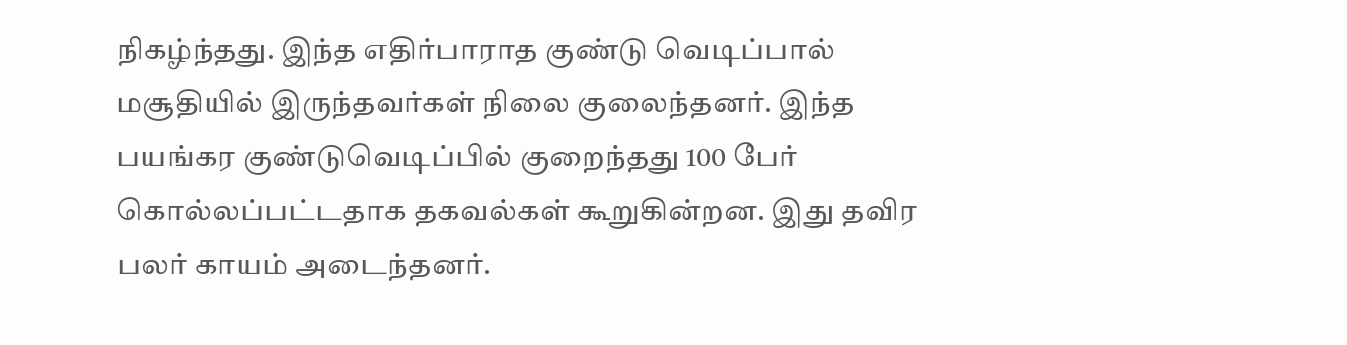நிகழ்ந்தது. இந்த எதிர்பாராத குண்டு வெடிப்பால் மசூதியில் இருந்தவர்கள் நிலை குலைந்தனர். இந்த பயங்கர குண்டுவெடிப்பில் குறைந்தது 100 பேர் கொல்லப்பட்டதாக தகவல்கள் கூறுகின்றன. இது தவிர பலர் காயம் அடைந்தனர்.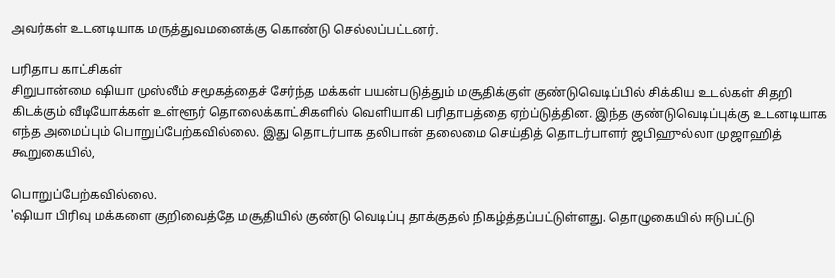அவர்கள் உடனடியாக மருத்துவமனைக்கு கொண்டு செல்லப்பட்டனர்.

பரிதாப காட்சிகள்
சிறுபான்மை ஷியா முஸ்லீம் சமூகத்தைச் சேர்ந்த மக்கள் பயன்படுத்தும் மசூதிக்குள் குண்டுவெடிப்பில் சிக்கிய உடல்கள் சிதறி கிடக்கும் வீடியோக்கள் உள்ளூர் தொலைக்காட்சிகளில் வெளியாகி பரிதாபத்தை ஏற்ப்டுத்தின. இந்த குண்டுவெடிப்புக்கு உடனடியாக எந்த அமைப்பும் பொறுப்பேற்கவில்லை. இது தொடர்பாக தலிபான் தலைமை செய்தித் தொடர்பாளர் ஜபிஹுல்லா முஜாஹித் கூறுகையில்,

பொறுப்பேற்கவில்லை.
'ஷியா பிரிவு மக்களை குறிவைத்தே மசூதியில் குண்டு வெடிப்பு தாக்குதல் நிகழ்த்தப்பட்டுள்ளது. தொழுகையில் ஈடுபட்டு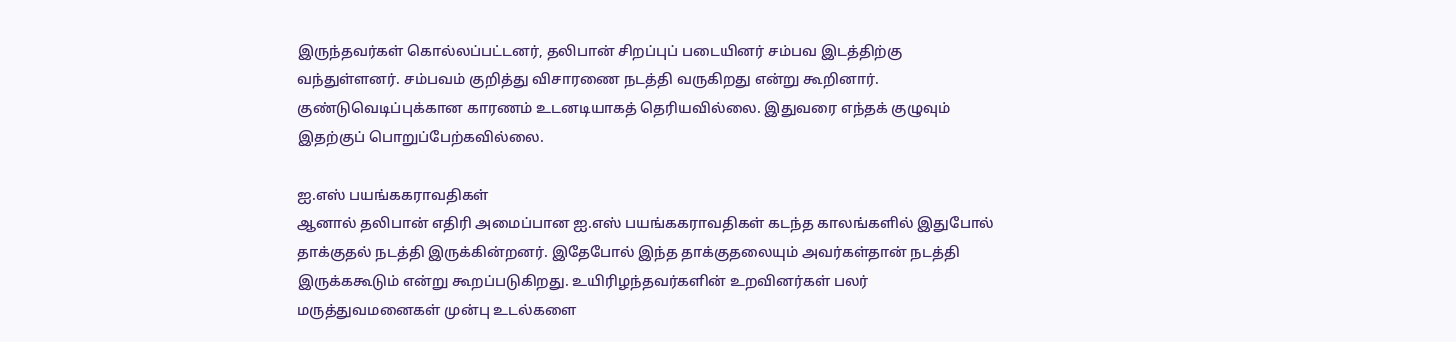இருந்தவர்கள் கொல்லப்பட்டனர், தலிபான் சிறப்புப் படையினர் சம்பவ இடத்திற்கு வந்துள்ளனர். சம்பவம் குறித்து விசாரணை நடத்தி வருகிறது என்று கூறினார். குண்டுவெடிப்புக்கான காரணம் உடனடியாகத் தெரியவில்லை. இதுவரை எந்தக் குழுவும் இதற்குப் பொறுப்பேற்கவில்லை.

ஐ.எஸ் பயங்ககராவதிகள்
ஆனால் தலிபான் எதிரி அமைப்பான ஐ.எஸ் பயங்ககராவதிகள் கடந்த காலங்களில் இதுபோல் தாக்குதல் நடத்தி இருக்கின்றனர். இதேபோல் இந்த தாக்குதலையும் அவர்கள்தான் நடத்தி இருக்ககூடும் என்று கூறப்படுகிறது. உயிரிழந்தவர்களின் உறவினர்கள் பலர் மருத்துவமனைகள் முன்பு உடல்களை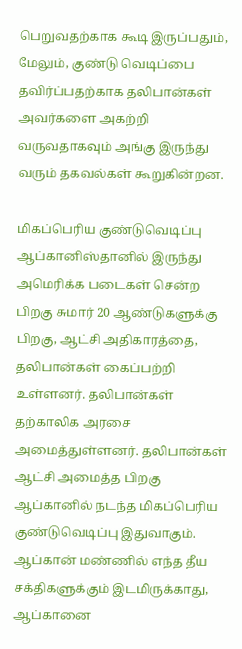பெறுவதற்காக கூடி இருப்பதும், மேலும், குண்டு வெடிப்பை தவிர்ப்பதற்காக தலிபான்கள் அவர்களை அகற்றி வருவதாகவும் அங்கு இருந்து வரும் தகவல்கள் கூறுகின்றன.

மிகப்பெரிய குண்டுவெடிப்பு
ஆப்கானிஸ்தானில் இருந்து அமெரிக்க படைகள் சென்ற பிறகு சுமார் 20 ஆண்டுகளுக்கு பிறகு, ஆட்சி அதிகாரத்தை, தலிபான்கள் கைப்பற்றி உள்ளனர். தலிபான்கள் தற்காலிக அரசை அமைத்துள்ளனர். தலிபான்கள் ஆட்சி அமைத்த பிறகு ஆப்கானில் நடந்த மிகப்பெரிய குண்டுவெடிப்பு இதுவாகும். ஆப்கான் மண்ணில் எந்த தீய சக்திகளுக்கும் இடமிருக்காது, ஆப்கானை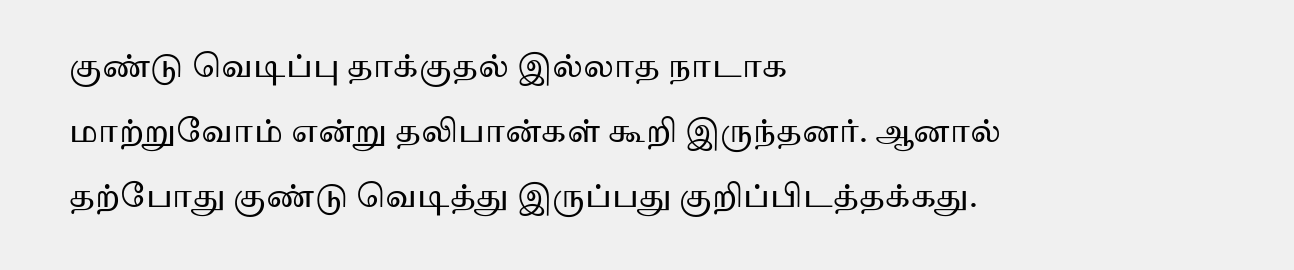குண்டு வெடிப்பு தாக்குதல் இல்லாத நாடாக மாற்றுவோம் என்று தலிபான்கள் கூறி இருந்தனர். ஆனால் தற்போது குண்டு வெடித்து இருப்பது குறிப்பிடத்தக்கது.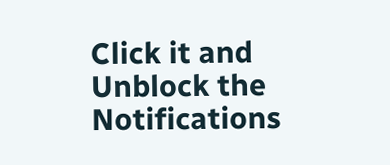Click it and Unblock the Notifications